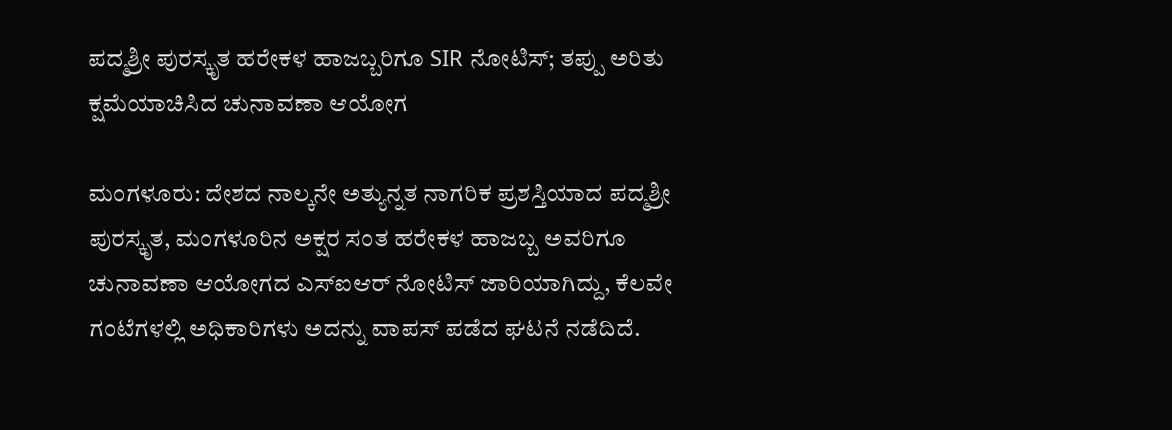ಪದ್ಮಶ್ರೀ ಪುರಸ್ಕೃತ ಹರೇಕಳ ಹಾಜಬ್ಬರಿಗೂ SIR ನೋಟಿಸ್; ತಪ್ಪು ಅರಿತು ಕ್ಷಮೆಯಾಚಿಸಿದ ಚುನಾವಣಾ ಆಯೋಗ

ಮಂಗಳೂರು: ದೇಶದ ನಾಲ್ಕನೇ ಅತ್ಯುನ್ನತ ನಾಗರಿಕ ಪ್ರಶಸ್ತಿಯಾದ ಪದ್ಮಶ್ರೀ ಪುರಸ್ಕೃತ, ಮಂಗಳೂರಿನ ಅಕ್ಷರ ಸಂತ ಹರೇಕಳ ಹಾಜಬ್ಬ ಅವರಿಗೂ ಚುನಾವಣಾ ಆಯೋಗದ ಎಸ್‌ಐಆರ್‌ ನೋಟಿಸ್ ಜಾರಿಯಾಗಿದ್ದು, ಕೆಲವೇ ಗಂಟೆಗಳಲ್ಲಿ ಅಧಿಕಾರಿಗಳು ಅದನ್ನು ವಾಪಸ್ ಪಡೆದ ಘಟನೆ ನಡೆದಿದೆ.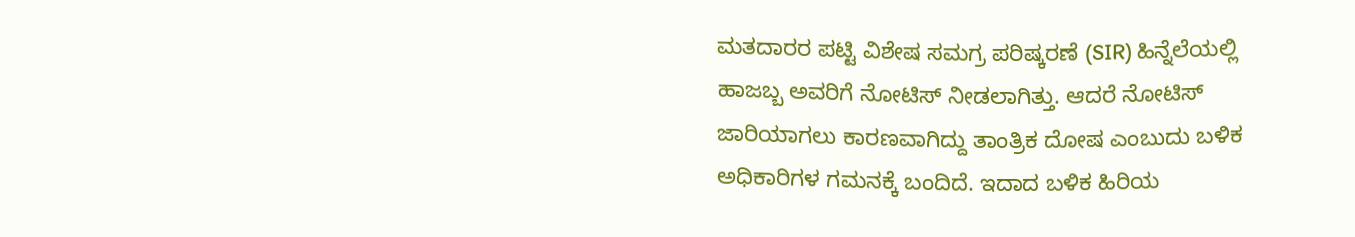ಮತದಾರರ ಪಟ್ಟಿ ವಿಶೇಷ ಸಮಗ್ರ ಪರಿಷ್ಕರಣೆ (SIR) ಹಿನ್ನೆಲೆಯಲ್ಲಿ ಹಾಜಬ್ಬ ಅವರಿಗೆ ನೋಟಿಸ್ ನೀಡಲಾಗಿತ್ತು. ಆದರೆ ನೋಟಿಸ್ ಜಾರಿಯಾಗಲು ಕಾರಣವಾಗಿದ್ದು ತಾಂತ್ರಿಕ ದೋಷ ಎಂಬುದು ಬಳಿಕ ಅಧಿಕಾರಿಗಳ ಗಮನಕ್ಕೆ ಬಂದಿದೆ. ಇದಾದ ಬಳಿಕ ಹಿರಿಯ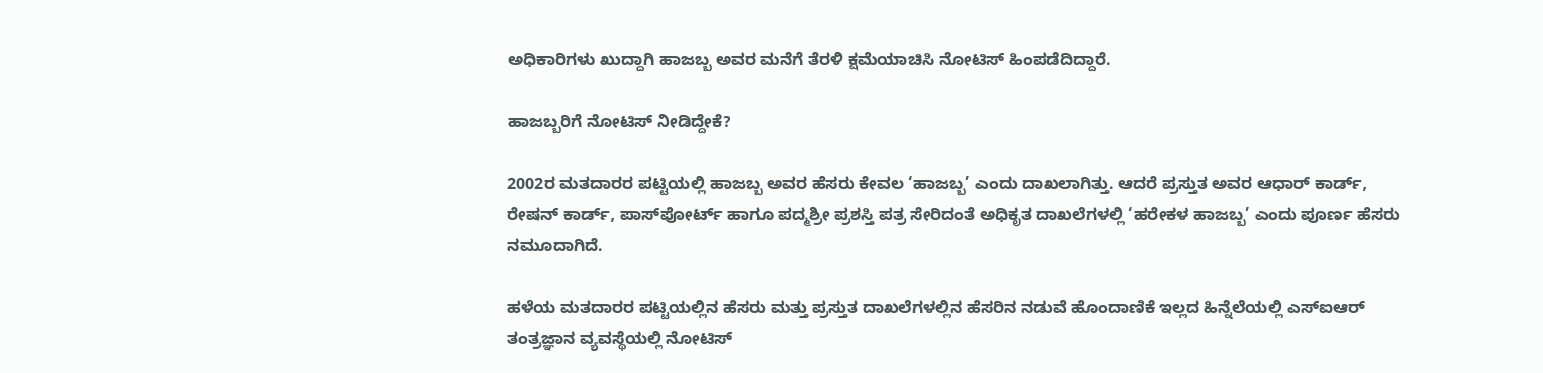ಅಧಿಕಾರಿಗಳು ಖುದ್ದಾಗಿ ಹಾಜಬ್ಬ ಅವರ ಮನೆಗೆ ತೆರಳಿ ಕ್ಷಮೆಯಾಚಿಸಿ ನೋಟಿಸ್ ಹಿಂಪಡೆದಿದ್ದಾರೆ.

ಹಾಜಬ್ಬರಿಗೆ ನೋಟಿಸ್ ನೀಡಿದ್ದೇಕೆ?

2002ರ ಮತದಾರರ ಪಟ್ಟಿಯಲ್ಲಿ ಹಾಜಬ್ಬ ಅವರ ಹೆಸರು ಕೇವಲ ‘ಹಾಜಬ್ಬ’ ಎಂದು ದಾಖಲಾಗಿತ್ತು. ಆದರೆ ಪ್ರಸ್ತುತ ಅವರ ಆಧಾರ್ ಕಾರ್ಡ್, ರೇಷನ್ ಕಾರ್ಡ್, ಪಾಸ್‌ಪೋರ್ಟ್ ಹಾಗೂ ಪದ್ಮಶ್ರೀ ಪ್ರಶಸ್ತಿ ಪತ್ರ ಸೇರಿದಂತೆ ಅಧಿಕೃತ ದಾಖಲೆಗಳಲ್ಲಿ ‘ಹರೇಕಳ ಹಾಜಬ್ಬ’ ಎಂದು ಪೂರ್ಣ ಹೆಸರು ನಮೂದಾಗಿದೆ.

ಹಳೆಯ ಮತದಾರರ ಪಟ್ಟಿಯಲ್ಲಿನ ಹೆಸರು ಮತ್ತು ಪ್ರಸ್ತುತ ದಾಖಲೆಗಳಲ್ಲಿನ ಹೆಸರಿನ ನಡುವೆ ಹೊಂದಾಣಿಕೆ ಇಲ್ಲದ ಹಿನ್ನೆಲೆಯಲ್ಲಿ ಎಸ್‌ಐಆರ್‌ ತಂತ್ರಜ್ಞಾನ ವ್ಯವಸ್ಥೆಯಲ್ಲಿ ನೋಟಿಸ್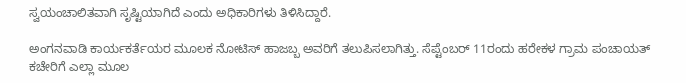ಸ್ವಯಂಚಾಲಿತವಾಗಿ ಸೃಷ್ಟಿಯಾಗಿದೆ ಎಂದು ಅಧಿಕಾರಿಗಳು ತಿಳಿಸಿದ್ದಾರೆ.

ಅಂಗನವಾಡಿ ಕಾರ್ಯಕರ್ತೆಯರ ಮೂಲಕ ನೋಟಿಸ್ ಹಾಜಬ್ಬ ಅವರಿಗೆ ತಲುಪಿಸಲಾಗಿತ್ತು. ಸೆಪ್ಟೆಂಬರ್ 11ರಂದು ಹರೇಕಳ ಗ್ರಾಮ ಪಂಚಾಯತ್ ಕಚೇರಿಗೆ ಎಲ್ಲಾ ಮೂಲ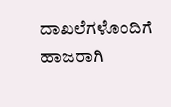ದಾಖಲೆಗಳೊಂದಿಗೆ ಹಾಜರಾಗಿ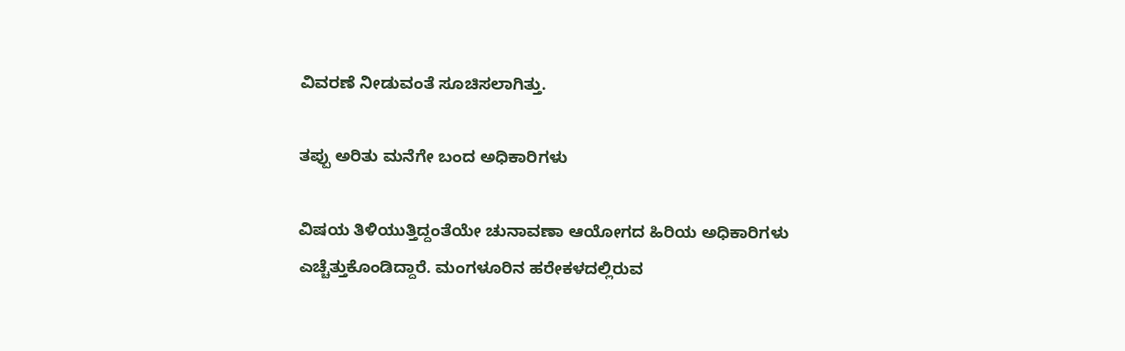ವಿವರಣೆ ನೀಡುವಂತೆ ಸೂಚಿಸಲಾಗಿತ್ತು.

ತಪ್ಪು ಅರಿತು ಮನೆಗೇ ಬಂದ ಅಧಿಕಾರಿಗಳು

ವಿಷಯ ತಿಳಿಯುತ್ತಿದ್ದಂತೆಯೇ ಚುನಾವಣಾ ಆಯೋಗದ ಹಿರಿಯ ಅಧಿಕಾರಿಗಳು ಎಚ್ಚೆತ್ತುಕೊಂಡಿದ್ದಾರೆ. ಮಂಗಳೂರಿನ ಹರೇಕಳದಲ್ಲಿರುವ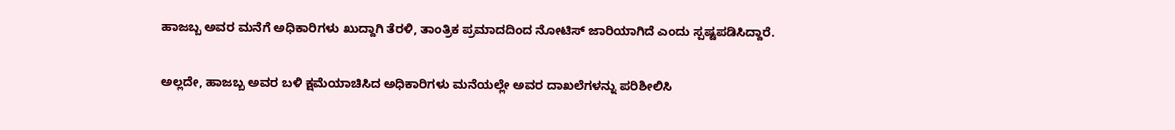ಹಾಜಬ್ಬ ಅವರ ಮನೆಗೆ ಅಧಿಕಾರಿಗಳು ಖುದ್ದಾಗಿ ತೆರಳಿ, ತಾಂತ್ರಿಕ ಪ್ರಮಾದದಿಂದ ನೋಟಿಸ್ ಜಾರಿಯಾಗಿದೆ ಎಂದು ಸ್ಪಷ್ಟಪಡಿಸಿದ್ದಾರೆ.

ಅಲ್ಲದೇ, ಹಾಜಬ್ಬ ಅವರ ಬಳಿ ಕ್ಷಮೆಯಾಚಿಸಿದ ಅಧಿಕಾರಿಗಳು ಮನೆಯಲ್ಲೇ ಅವರ ದಾಖಲೆಗಳನ್ನು ಪರಿಶೀಲಿಸಿ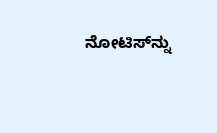ನೋಟಿಸ್‌ನ್ನು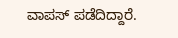ವಾಪಸ್ ಪಡೆದಿದ್ದಾರೆ.